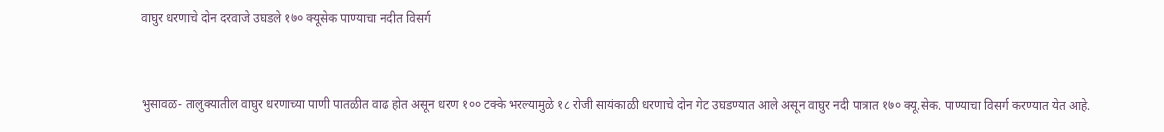वाघुर धरणाचे दोन दरवाजे उघडले १७० क्यूसेक पाण्याचा नदीत विसर्ग


भुसावळ- तालुक्यातील वाघुर धरणाच्या पाणी पातळीत वाढ होत असून धरण १०० टक्के भरल्यामुळे १८ रोजी सायंकाळी धरणाचे दोन गेट उघडण्यात आले असून वाघुर नदी पात्रात १७० क्यू.सेक. पाण्याचा विसर्ग करण्यात येत आहे.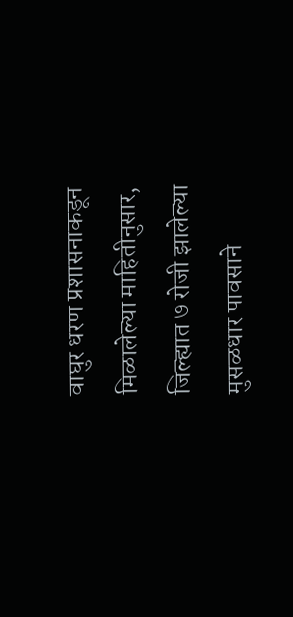वाघुर धरण प्रशासनाकडून मिळालेल्या माहितीनुसार, जिल्ह्यात ७ रोजी झालेल्या मुसळधार पावसाने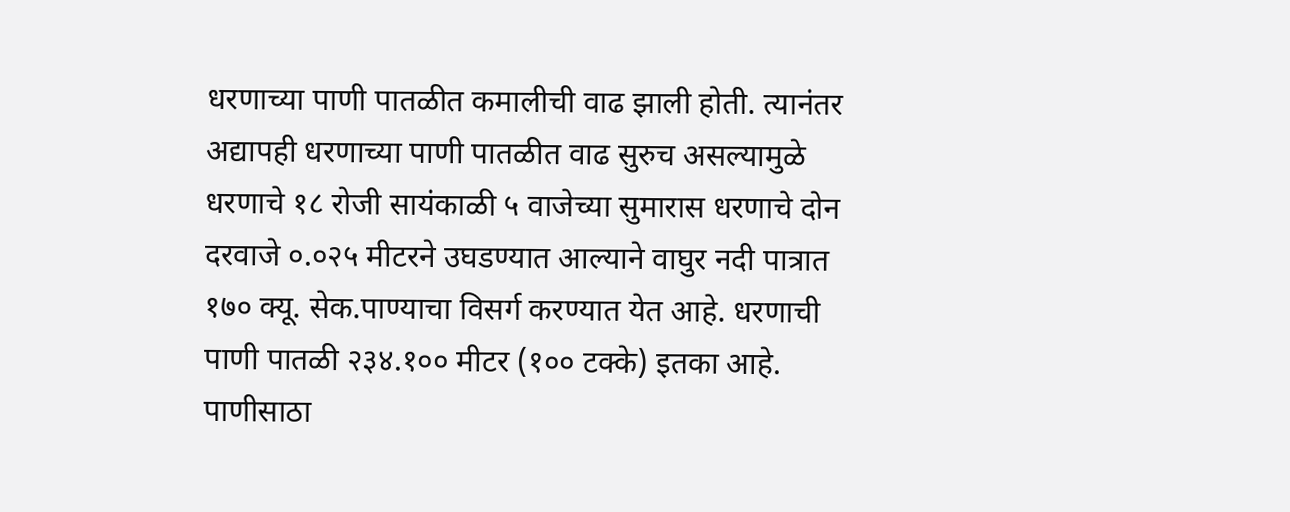धरणाच्या पाणी पातळीत कमालीची वाढ झाली होती. त्यानंतर अद्यापही धरणाच्या पाणी पातळीत वाढ सुरुच असल्यामुळे धरणाचे १८ रोजी सायंकाळी ५ वाजेच्या सुमारास धरणाचे दोन दरवाजे ०.०२५ मीटरने उघडण्यात आल्याने वाघुर नदी पात्रात १७० क्यू. सेक.पाण्याचा विसर्ग करण्यात येत आहे. धरणाची पाणी पातळी २३४.१०० मीटर (१०० टक्के) इतका आहे. पाणीसाठा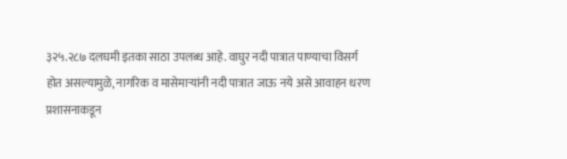३२५.२८७ दलघमी इतका साठा उपलब्ध आहे. वाघुर नदी पात्रात पाण्याचा विसर्ग होत असल्यामुळे, नागरिक व मासेमार्‍यांनी नदी पात्रात जाऊ नये असे आवाहन धरण प्रशासनाकडून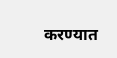करण्यात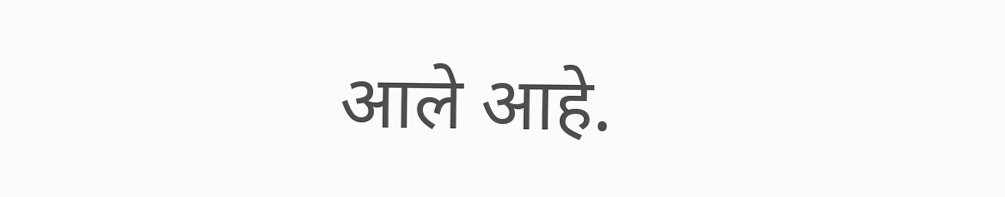आले आहे.